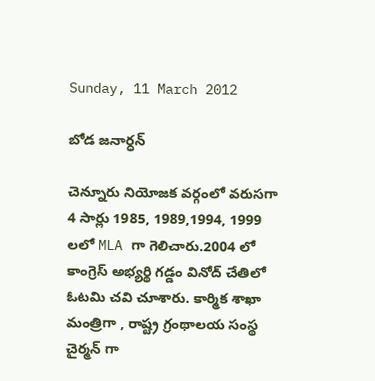Sunday, 11 March 2012

బోడ జనార్ధన్

చెన్నూరు నియోజక వర్గంలో వరుసగా 4 సార్లు 1985, 1989,1994, 1999 లలో MLA గా గెలిచారు.2004 లో కాంగ్రెస్ అభ్యర్థి గడ్డం వినోద్ చేతిలో ఓటమి చవి చూశారు. కార్మిక శాఖా మంత్రిగా , రాష్ట్ర గ్రంథాలయ సంస్థ చైర్మన్ గా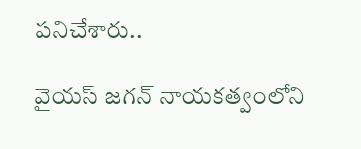పనిచేశారు..

వైయస్ జగన్ నాయకత్వంలోని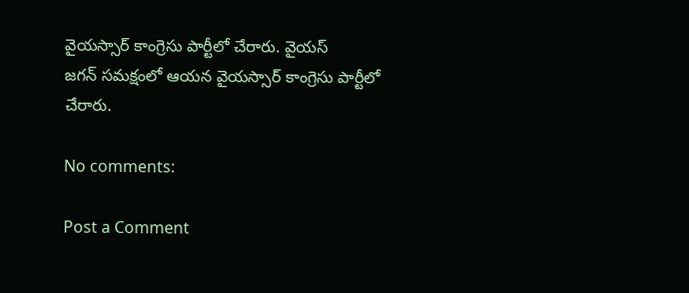వైయస్సార్ కాంగ్రెసు పార్టీలో చేరారు. వైయస్
జగన్ సమక్షంలో ఆయన వైయస్సార్ కాంగ్రెసు పార్టీలో చేరారు.

No comments:

Post a Comment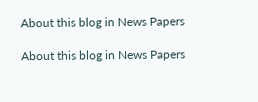About this blog in News Papers

About this blog in News Papers